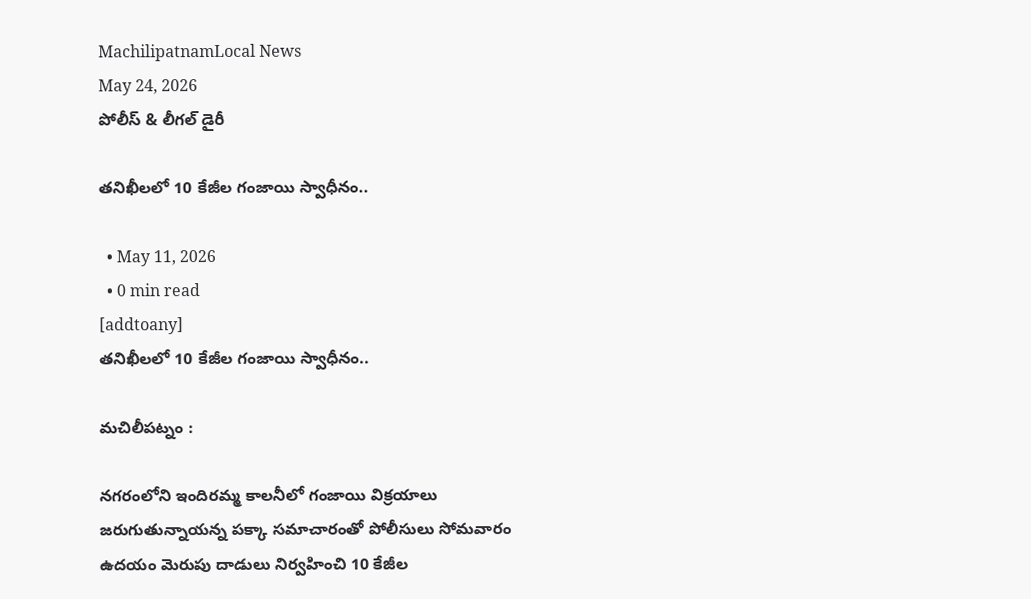MachilipatnamLocal News
May 24, 2026
పోలీస్ & లీగల్ డైరీ

తనిఖీలలో 10 కేజీల గంజాయి స్వాధీనం..

  • May 11, 2026
  • 0 min read
[addtoany]
తనిఖీలలో 10 కేజీల గంజాయి స్వాధీనం..

మచిలీపట్నం :

నగరంలోని ఇందిరమ్మ కాలనీలో గంజాయి విక్రయాలు జరుగుతున్నాయన్న పక్కా సమాచారంతో పోలీసులు సోమవారం ఉదయం మెరుపు దాడులు నిర్వహించి 10 కేజీల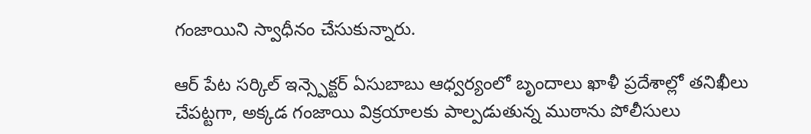గంజాయిని స్వాధీనం చేసుకున్నారు.

ఆర్ పేట సర్కిల్ ఇన్స్పెక్టర్ ఏసుబాబు ఆధ్వర్యంలో బృందాలు ఖాళీ ప్రదేశాల్లో తనిఖీలు చేపట్టగా, అక్కడ గంజాయి విక్రయాలకు పాల్పడుతున్న ముఠాను పోలీసులు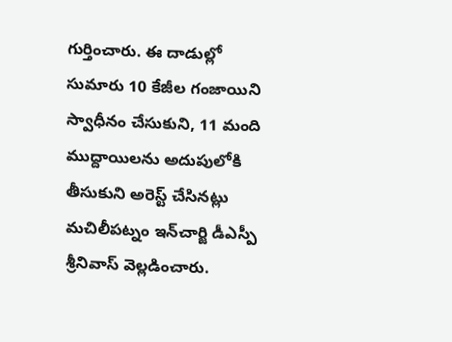గుర్తించారు. ఈ దాడుల్లో సుమారు 10 కేజీల గంజాయిని స్వాధీనం చేసుకుని, 11 మంది ముద్దాయిలను అదుపులోకి తీసుకుని అరెస్ట్ చేసినట్లు మచిలీపట్నం ఇన్‌చార్జి డీఎస్పీ శ్రీనివాస్ వెల్లడించారు.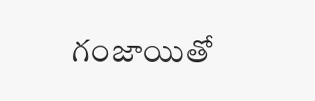గంజాయితో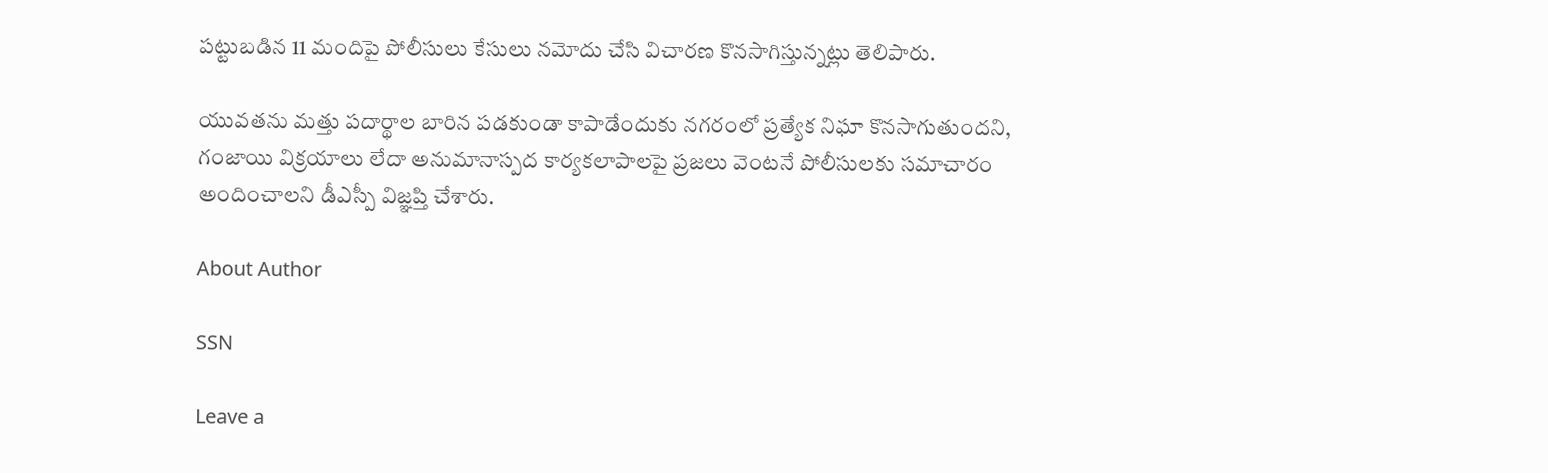పట్టుబడిన 11 మందిపై పోలీసులు కేసులు నమోదు చేసి విచారణ కొనసాగిస్తున్నట్లు తెలిపారు.

యువతను మత్తు పదార్థాల బారిన పడకుండా కాపాడేందుకు నగరంలో ప్రత్యేక నిఘా కొనసాగుతుందని, గంజాయి విక్రయాలు లేదా అనుమానాస్పద కార్యకలాపాలపై ప్రజలు వెంటనే పోలీసులకు సమాచారం అందించాలని డీఎస్పీ విజ్ఞప్తి చేశారు.

About Author

SSN

Leave a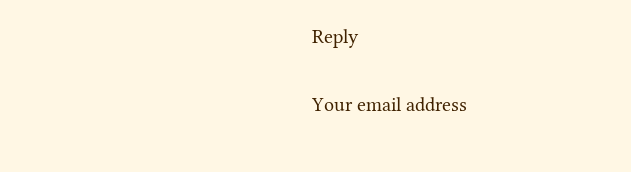Reply

Your email address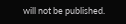will not be published.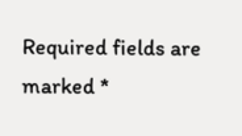Required fields are marked *